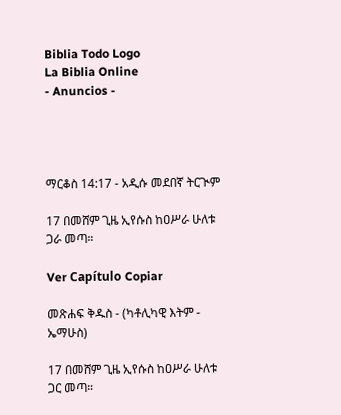Biblia Todo Logo
La Biblia Online
- Anuncios -




ማርቆስ 14:17 - አዲሱ መደበኛ ትርጒም

17 በመሸም ጊዜ ኢየሱስ ከዐሥራ ሁለቱ ጋራ መጣ።

Ver Capítulo Copiar

መጽሐፍ ቅዱስ - (ካቶሊካዊ እትም - ኤማሁስ)

17 በመሸም ጊዜ ኢየሱስ ከዐሥራ ሁለቱ ጋር መጣ።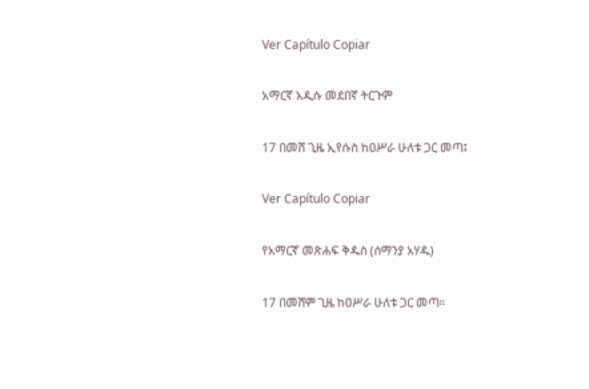Ver Capítulo Copiar

አማርኛ አዲሱ መደበኛ ትርጉም

17 በመሸ ጊዜ ኢየሱስ ከዐሥራ ሁለቱ ጋር መጣ፤

Ver Capítulo Copiar

የአማርኛ መጽሐፍ ቅዱስ (ሰማንያ አሃዱ)

17 በመሸም ጊዜ ከዐሥራ ሁለቱ ጋር መጣ።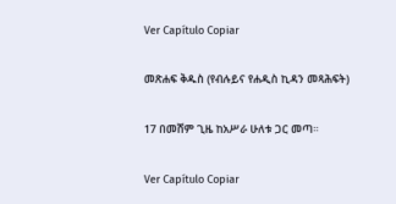Ver Capítulo Copiar

መጽሐፍ ቅዱስ (የብሉይና የሐዲስ ኪዳን መጻሕፍት)

17 በመሸም ጊዜ ከአሥራ ሁለቱ ጋር መጣ።

Ver Capítulo Copiar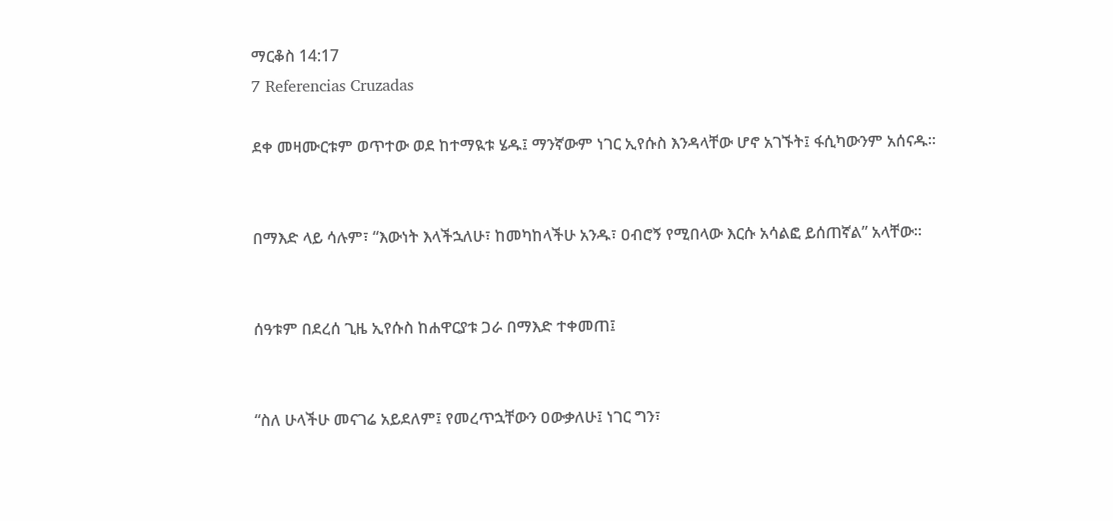ማርቆስ 14:17
7 Referencias Cruzadas

ደቀ መዛሙርቱም ወጥተው ወደ ከተማዪቱ ሄዱ፤ ማንኛውም ነገር ኢየሱስ እንዳላቸው ሆኖ አገኙት፤ ፋሲካውንም አሰናዱ።


በማእድ ላይ ሳሉም፣ “እውነት እላችኋለሁ፣ ከመካከላችሁ አንዱ፣ ዐብሮኝ የሚበላው እርሱ አሳልፎ ይሰጠኛል” አላቸው።


ሰዓቱም በደረሰ ጊዜ ኢየሱስ ከሐዋርያቱ ጋራ በማእድ ተቀመጠ፤


“ስለ ሁላችሁ መናገሬ አይደለም፤ የመረጥኋቸውን ዐውቃለሁ፤ ነገር ግን፣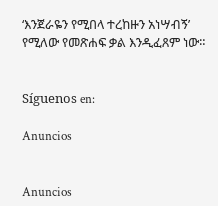‘እንጀራዬን የሚበላ ተረከዙን አነሣብኝ’ የሚለው የመጽሐፍ ቃል እንዲፈጸም ነው።


Síguenos en:

Anuncios


Anuncios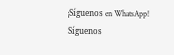¡Síguenos en WhatsApp! Síguenos